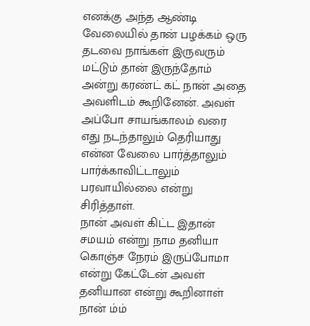எனக்கு அந்த ஆண்டி வேலையில் தான் பழக்கம் ஒரு தடவை நாங்கள் இருவரும் மட்டும் தான் இருந்தோம் அன்று கரண்ட் கட் நான் அதை அவளிடம் கூறினேன். அவள் அப்போ சாயங்காலம் வரை எது நடந்தாலும் தெரியாது என்ன வேலை பார்த்தாலும் பார்க்காவிட்டாலும் பரவாயில்லை என்று சிரித்தாள்.
நான் அவள் கிட்ட இதான் சமயம் என்று நாம தனியா கொஞ்ச நேரம் இருப்போமா என்று கேட்டேன் அவள் தனியான என்று கூறினாள் நான் ம்ம்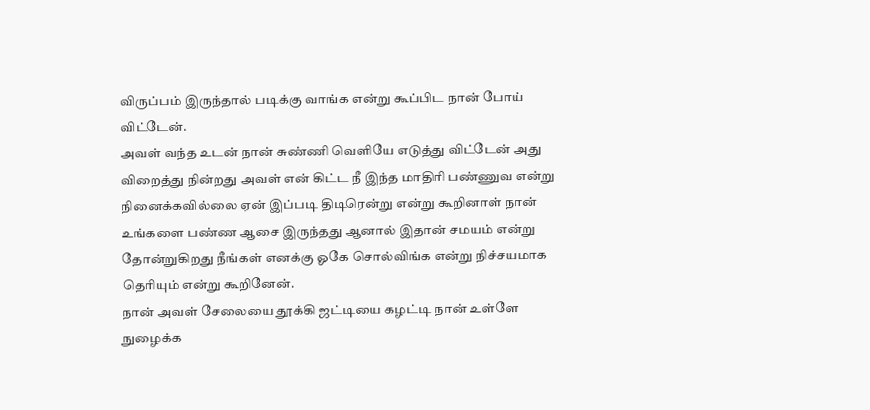விருப்பம் இருந்தால் படிக்கு வாங்க என்று கூப்பிட நான் போய் விட்டேன்.
அவள் வந்த உடன் நான் சுண்ணி வெளியே எடுத்து விட்டேன் அது விறைத்து நின்றது அவள் என் கிட்ட நீ இந்த மாதிரி பண்ணுவ என்று நினைக்கவில்லை ஏன் இப்படி திடிரென்று என்று கூறினாள் நான் உங்களை பண்ண ஆசை இருந்தது ஆனால் இதான் சமயம் என்று தோன்றுகிறது நீங்கள் எனக்கு ஓகே சொல்விங்க என்று நிச்சயமாக தெரியும் என்று கூறினேன்.
நான் அவள் சேலையை தூக்கி ஜட்டியை கழட்டி நான் உள்ளே நுழைக்க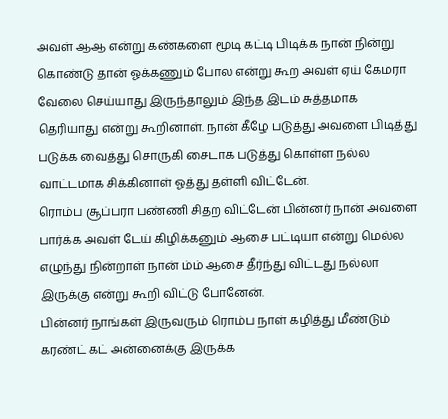அவள் ஆஆ என்று கண்களை மூடி கட்டி பிடிக்க நான் நின்று கொண்டு தான் ஓக்கணும் போல என்று கூற அவள் ஏய் கேமரா வேலை செய்யாது இருந்தாலும் இந்த இடம் சுத்தமாக தெரியாது என்று கூறினாள். நான் கீழே படுத்து அவளை பிடித்து படுக்க வைத்து சொருகி சைடாக படுத்து கொள்ள நல்ல வாட்டமாக சிக்கினாள் ஓத்து தள்ளி விட்டேன்.
ரொம்ப சூப்பரா பண்ணி சிதற விட்டேன் பின்னர் நான் அவளை பார்க்க அவள் டேய் கிழிக்கனும் ஆசை பட்டியா என்று மெல்ல எழுந்து நின்றாள் நான் ம்ம் ஆசை தீர்ந்து விட்டது நல்லா இருக்கு என்று கூறி விட்டு போனேன்.
பின்னர் நாங்கள் இருவரும் ரொம்ப நாள் கழித்து மீண்டும் கரண்ட் கட் அன்னைக்கு இருக்க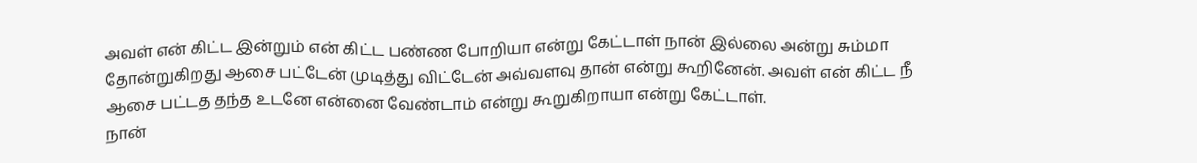அவள் என் கிட்ட இன்றும் என் கிட்ட பண்ண போறியா என்று கேட்டாள் நான் இல்லை அன்று சும்மா தோன்றுகிறது ஆசை பட்டேன் முடித்து விட்டேன் அவ்வளவு தான் என்று கூறினேன். அவள் என் கிட்ட நீ ஆசை பட்டத தந்த உடனே என்னை வேண்டாம் என்று கூறுகிறாயா என்று கேட்டாள்.
நான்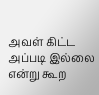அவள் கிட்ட அப்படி இல்லை என்று கூற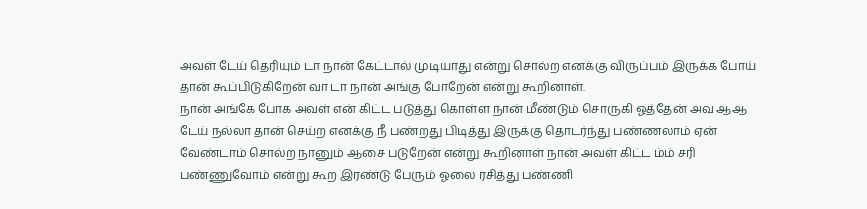அவள் டேய் தெரியும் டா நான் கேட்டால் முடியாது என்று சொல்ற எனக்கு விருப்பம் இருக்க போய் தான் கூப்பிடுகிறேன் வா டா நான் அங்கு போறேன் என்று கூறினாள்.
நான் அங்கே போக அவள் என் கிட்ட படுத்து கொள்ள நான் மீண்டும் சொருகி ஓத்தேன் அவ ஆஆ டேய் நல்லா தான் செய்ற எனக்கு நீ பண்றது பிடித்து இருக்கு தொடர்ந்து பண்ணலாம் ஏன் வேண்டாம் சொல்ற நானும் ஆசை படுறேன் என்று கூறினாள் நான் அவள் கிட்ட ம்ம் சரி பண்ணுவோம் என்று கூற இரண்டு பேரும் ஓலை ரசித்து பண்ணி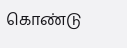கொண்டு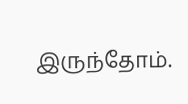இருந்தோம்.